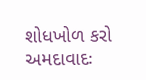શોધખોળ કરો
અમદાવાદઃ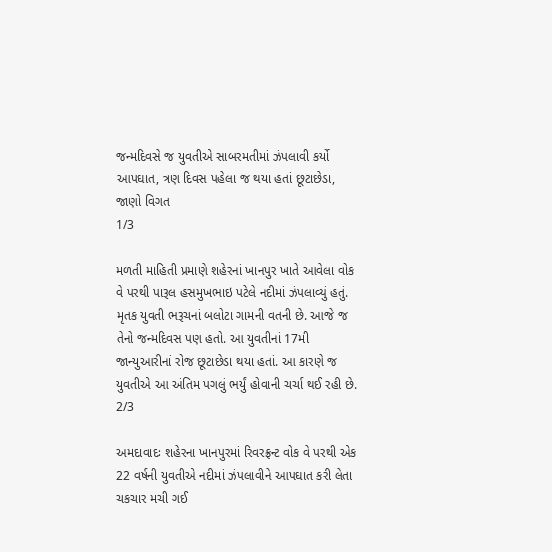જન્મદિવસે જ યુવતીએ સાબરમતીમાં ઝંપલાવી કર્યો આપઘાત, ત્રણ દિવસ પહેલા જ થયા હતાં છૂટાછેડા, જાણો વિગત
1/3

મળતી માહિતી પ્રમાણે શહેરનાં ખાનપુર ખાતે આવેલા વોક વે પરથી પારૂલ હસમુખભાઇ પટેલે નદીમાં ઝંપલાવ્યું હતું. મૃતક યુવતી ભરૂચનાં બલોટા ગામની વતની છે. આજે જ તેનો જન્મદિવસ પણ હતો. આ યુવતીનાં 17મી જાન્યુઆરીનાં રોજ છૂટાછેડા થયા હતાં. આ કારણે જ યુવતીએ આ અંતિમ પગલું ભર્યું હોવાની ચર્ચા થઈ રહી છે.
2/3

અમદાવાદઃ શહેરના ખાનપુરમાં રિવરફ્રન્ટ વોક વે પરથી એક 22 વર્ષની યુવતીએ નદીમાં ઝંપલાવીને આપઘાત કરી લેતા ચકચાર મચી ગઈ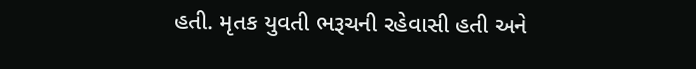હતી. મૃતક યુવતી ભરૂચની રહેવાસી હતી અને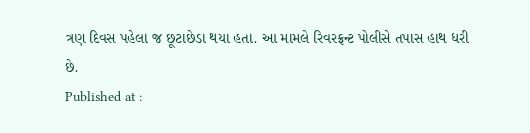ત્રણ દિવસ પહેલા જ છૂટાછેડા થયા હતા. આ મામલે રિવરફ્રન્ટ પોલીસે તપાસ હાથ ધરી છે.
Published at :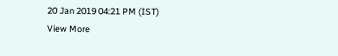20 Jan 2019 04:21 PM (IST)
View More